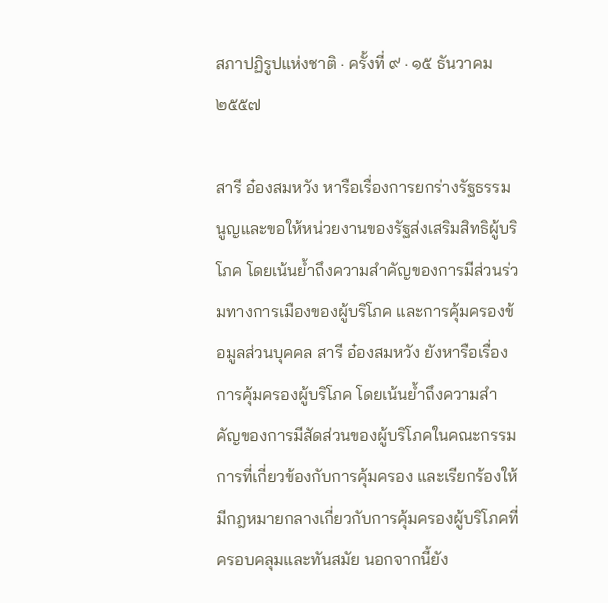สภาปฏิรูปแห่งชาติ · ครั้งที่ ๙ · ๑๕ ธันวาคม ๒๕๕๗

สารี อ๋องสมหวัง หารือเรื่องการยกร่างรัฐธรรมนูญและขอให้หน่วยงานของรัฐส่งเสริมสิทธิผู้บริโภค โดยเน้นย้ำถึงความสำคัญของการมีส่วนร่วมทางการเมืองของผู้บริโภค และการคุ้มครองข้อมูลส่วนบุคคล สารี อ๋องสมหวัง ยังหารือเรื่องการคุ้มครองผู้บริโภค โดยเน้นย้ำถึงความสำคัญของการมีสัดส่วนของผู้บริโภคในคณะกรรมการที่เกี่ยวข้องกับการคุ้มครอง และเรียกร้องให้มีกฎหมายกลางเกี่ยวกับการคุ้มครองผู้บริโภคที่ครอบคลุมและทันสมัย นอกจากนี้ยัง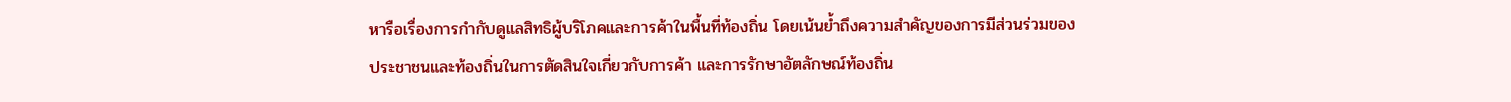หารือเรื่องการกำกับดูแลสิทธิผู้บริโภคและการค้าในพื้นที่ท้องถิ่น โดยเน้นย้ำถึงความสำคัญของการมีส่วนร่วมของประชาชนและท้องถิ่นในการตัดสินใจเกี่ยวกับการค้า และการรักษาอัตลักษณ์ท้องถิ่น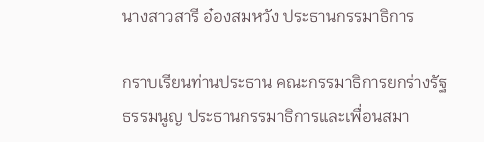นางสาวสารี อ๋องสมหวัง ประธานกรรมาธิการ

กราบเรียนท่านประธาน คณะกรรมาธิการยกร่างรัฐธรรมนูญ ประธานกรรมาธิการและเพื่อนสมา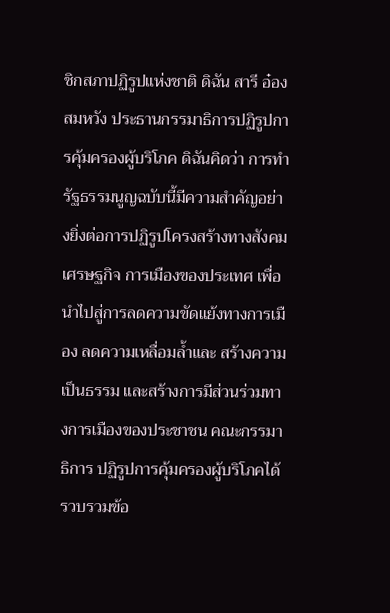ชิกสภาปฏิรูปแห่งชาติ ดิฉัน สารี อ๋องสมหวัง ประธานกรรมาธิการปฏิรูปการคุ้มครองผู้บริโภค ดิฉันคิดว่า การทำรัฐธรรมนูญฉบับนี้มีความสำคัญอย่างยิ่งต่อการปฏิรูปโครงสร้างทางสังคม เศรษฐกิจ การเมืองของประเทศ เพื่อนำไปสู่การลดความขัดแย้งทางการเมือง ลดความเหลื่อมล้ำและ สร้างความเป็นธรรม และสร้างการมีส่วนร่วมทางการเมืองของประชาชน คณะกรรมาธิการ ปฏิรูปการคุ้มครองผู้บริโภคได้รวบรวมข้อ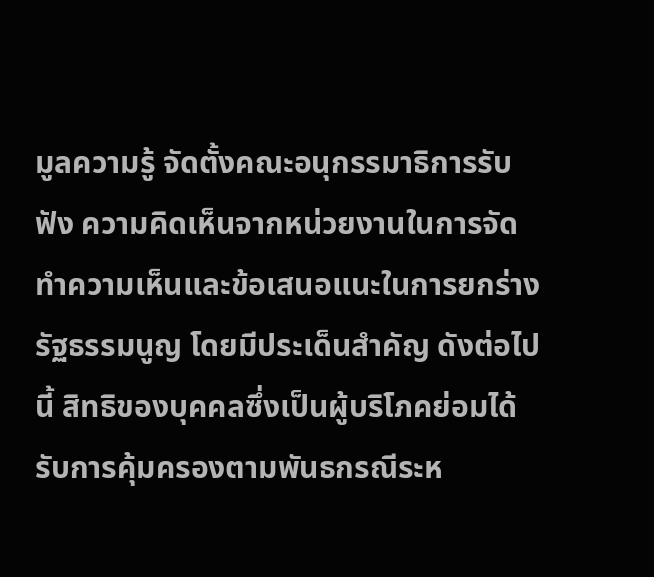มูลความรู้ จัดตั้งคณะอนุกรรมาธิการรับฟัง ความคิดเห็นจากหน่วยงานในการจัดทำความเห็นและข้อเสนอแนะในการยกร่างรัฐธรรมนูญ โดยมีประเด็นสำคัญ ดังต่อไปนี้ สิทธิของบุคคลซึ่งเป็นผู้บริโภคย่อมได้รับการคุ้มครองตามพันธกรณีระห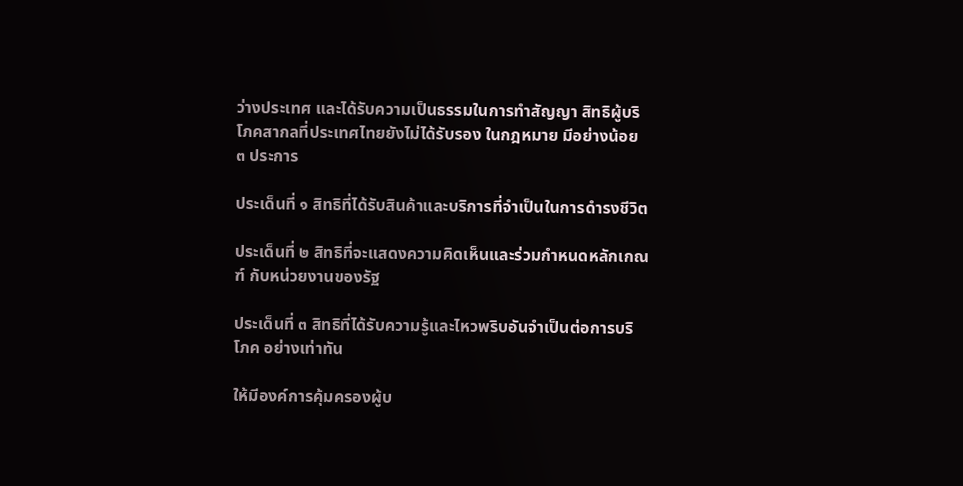ว่างประเทศ และได้รับความเป็นธรรมในการทำสัญญา สิทธิผู้บริโภคสากลที่ประเทศไทยยังไม่ได้รับรอง ในกฎหมาย มีอย่างน้อย ๓ ประการ

ประเด็นที่ ๑ สิทธิที่ได้รับสินค้าและบริการที่จำเป็นในการดำรงชีวิต

ประเด็นที่ ๒ สิทธิที่จะแสดงความคิดเห็นและร่วมกำหนดหลักเกณฑ์ กับหน่วยงานของรัฐ

ประเด็นที่ ๓ สิทธิที่ได้รับความรู้และไหวพริบอันจำเป็นต่อการบริโภค อย่างเท่าทัน

ให้มีองค์การคุ้มครองผู้บ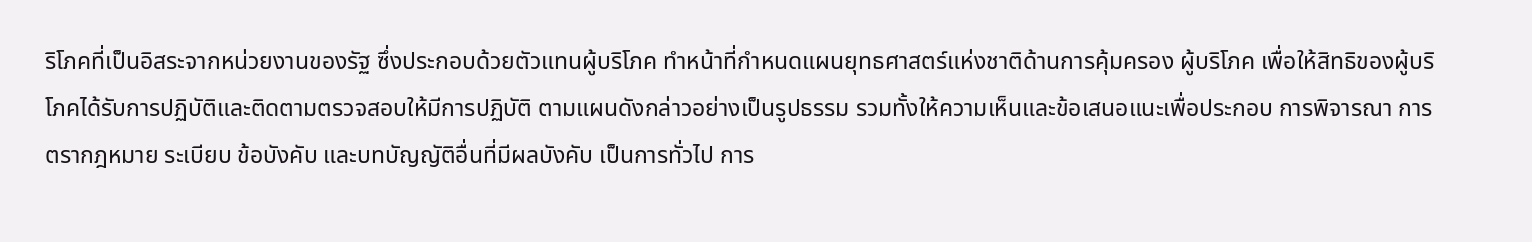ริโภคที่เป็นอิสระจากหน่วยงานของรัฐ ซึ่งประกอบด้วยตัวแทนผู้บริโภค ทำหน้าที่กำหนดแผนยุทธศาสตร์แห่งชาติด้านการคุ้มครอง ผู้บริโภค เพื่อให้สิทธิของผู้บริโภคได้รับการปฏิบัติและติดตามตรวจสอบให้มีการปฏิบัติ ตามแผนดังกล่าวอย่างเป็นรูปธรรม รวมทั้งให้ความเห็นและข้อเสนอแนะเพื่อประกอบ การพิจารณา การตรากฎหมาย ระเบียบ ข้อบังคับ และบทบัญญัติอื่นที่มีผลบังคับ เป็นการทั่วไป การ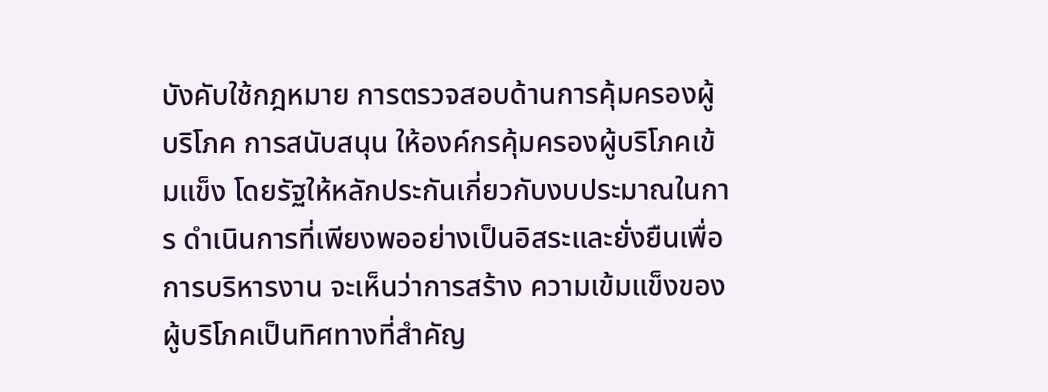บังคับใช้กฎหมาย การตรวจสอบด้านการคุ้มครองผู้บริโภค การสนับสนุน ให้องค์กรคุ้มครองผู้บริโภคเข้มแข็ง โดยรัฐให้หลักประกันเกี่ยวกับงบประมาณในการ ดำเนินการที่เพียงพออย่างเป็นอิสระและยั่งยืนเพื่อการบริหารงาน จะเห็นว่าการสร้าง ความเข้มแข็งของผู้บริโภคเป็นทิศทางที่สำคัญ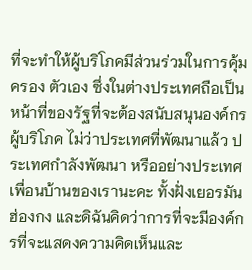ที่จะทำให้ผู้บริโภคมีส่วนร่วมในการคุ้มครอง ตัวเอง ซึ่งในต่างประเทศถือเป็นหน้าที่ของรัฐที่จะต้องสนับสนุนองค์กรผู้บริโภค ไม่ว่าประเทศที่พัฒนาแล้ว ประเทศกำลังพัฒนา หรืออย่างประเทศเพื่อนบ้านของเรานะคะ ทั้งฝั่งเยอรมัน ฮ่องกง และดิฉันคิดว่าการที่จะมีองค์กรที่จะแสดงความคิดเห็นและ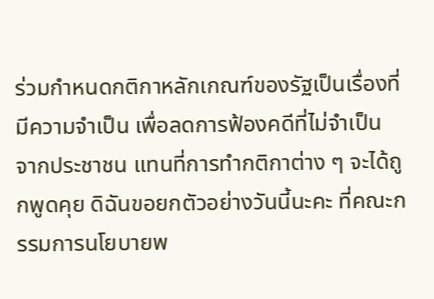ร่วมกำหนดกติกาหลักเกณฑ์ของรัฐเป็นเรื่องที่มีความจำเป็น เพื่อลดการฟ้องคดีที่ไม่จำเป็น จากประชาชน แทนที่การทำกติกาต่าง ๆ จะได้ถูกพูดคุย ดิฉันขอยกตัวอย่างวันนี้นะคะ ที่คณะกรรมการนโยบายพ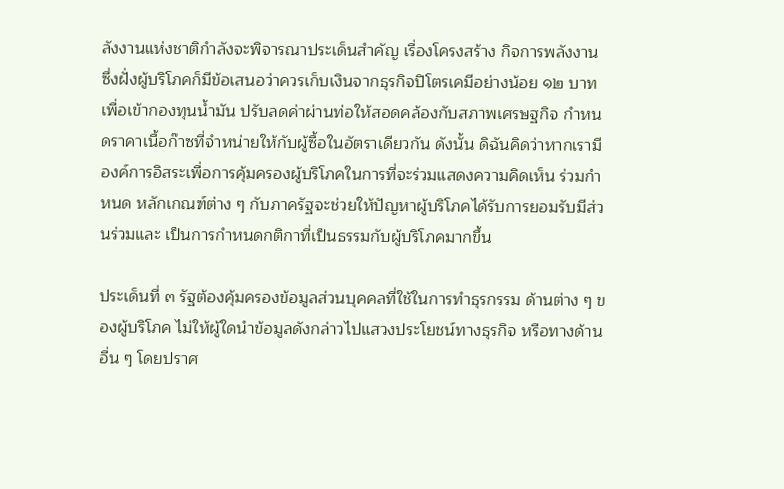ลังงานแห่งชาติกำลังจะพิจารณาประเด็นสำคัญ เรื่องโครงสร้าง กิจการพลังงาน ซึ่งฝั่งผู้บริโภคก็มีข้อเสนอว่าควรเก็บเงินจากธุรกิจปิโตรเคมีอย่างน้อย ๑๒ บาท เพื่อเข้ากองทุนน้ำมัน ปรับลดค่าผ่านท่อให้สอดคล้องกับสภาพเศรษฐกิจ กำหนดราคาเนื้อก๊าซที่จำหน่ายให้กับผู้ซื้อในอัตราเดียวกัน ดังนั้น ดิฉันคิดว่าหากเรามี องค์การอิสระเพื่อการคุ้มครองผู้บริโภคในการที่จะร่วมแสดงความคิดเห็น ร่วมกำหนด หลักเกณฑ์ต่าง ๆ กับภาครัฐจะช่วยให้ปัญหาผู้บริโภคได้รับการยอมรับมีส่วนร่วมและ เป็นการกำหนดกติกาที่เป็นธรรมกับผู้บริโภคมากขึ้น

ประเด็นที่ ๓ รัฐต้องคุ้มครองข้อมูลส่วนบุคคลที่ใช้ในการทำธุรกรรม ด้านต่าง ๆ ของผู้บริโภค ไม่ให้ผู้ใดนำข้อมูลดังกล่าวไปแสวงประโยชน์ทางธุรกิจ หรือทางด้านอื่น ๆ โดยปราศ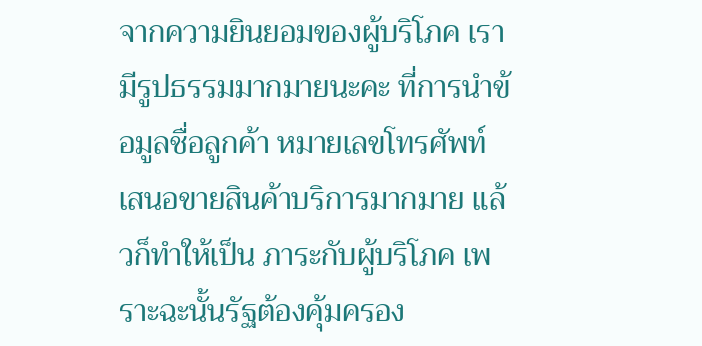จากความยินยอมของผู้บริโภค เรามีรูปธรรมมากมายนะคะ ที่การนำข้อมูลชื่อลูกค้า หมายเลขโทรศัพท์ เสนอขายสินค้าบริการมากมาย แล้วก็ทำให้เป็น ภาระกับผู้บริโภค เพราะฉะนั้นรัฐต้องคุ้มครอง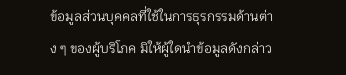ข้อมูลส่วนบุคคลที่ใช้ในการธุรกรรมด้านต่าง ๆ ของผู้บริโภค มิให้ผู้ใดนำข้อมูลดังกล่าว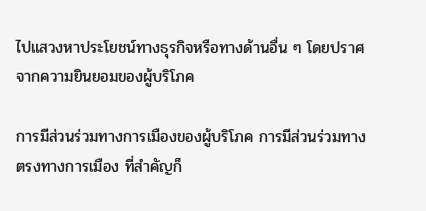ไปแสวงหาประโยชน์ทางธุรกิจหรือทางด้านอื่น ๆ โดยปราศจากความยินยอมของผู้บริโภค

การมีส่วนร่วมทางการเมืองของผู้บริโภค การมีส่วนร่วมทางตรงทางการเมือง ที่สำคัญก็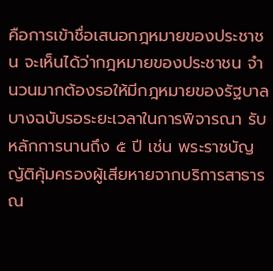คือการเข้าชื่อเสนอกฎหมายของประชาชน จะเห็นได้ว่ากฎหมายของประชาชน จำนวนมากต้องรอให้มีกฎหมายของรัฐบาล บางฉบับรอระยะเวลาในการพิจารณา รับหลักการนานถึง ๕ ปี เช่น พระราชบัญญัติคุ้มครองผู้เสียหายจากบริการสาธารณ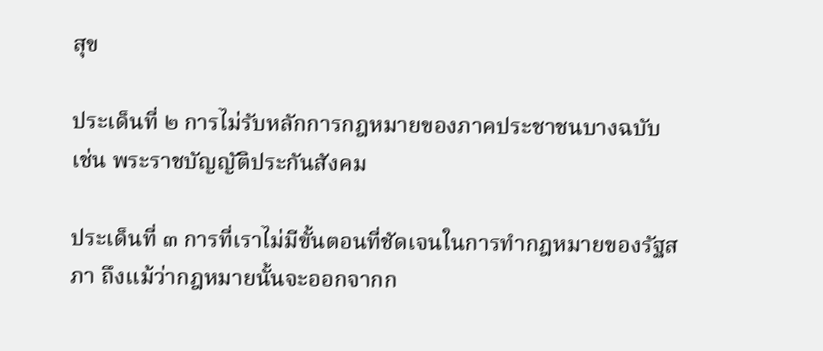สุข

ประเด็นที่ ๒ การไม่รับหลักการกฎหมายของภาคประชาชนบางฉบับ เช่น พระราชบัญญัติประกันสังคม

ประเด็นที่ ๓ การที่เราไม่มีขั้นตอนที่ชัดเจนในการทำกฎหมายของรัฐสภา ถึงแม้ว่ากฎหมายนั้นจะออกจากก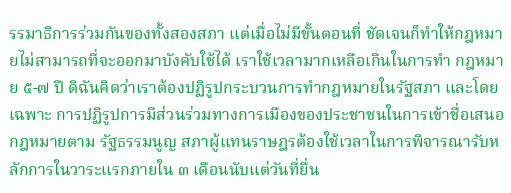รรมาธิการร่วมกันของทั้งสองสภา แต่เมื่อไม่มีขั้นตอนที่ ชัดเจนก็ทำให้กฎหมายไม่สามารถที่จะออกมาบังคับใช้ได้ เราใช้เวลามากเหลือเกินในการทำ กฎหมาย ๕-๗ ปี ดิฉันคิดว่าเราต้องปฏิรูปกระบวนการทำกฎหมายในรัฐสภา และโดยเฉพาะ การปฏิรูปการมีส่วนร่วมทางการเมืองของประชาชนในการเข้าชื่อเสนอกฎหมายตาม รัฐธรรมนูญ สภาผู้แทนราษฎรต้องใช้เวลาในการพิจารณารับหลักการในวาระแรกภายใน ๓ เดือนนับแต่วันที่ยื่น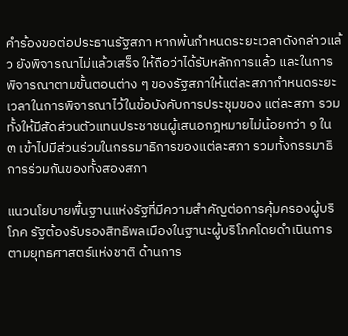คำร้องขอต่อประธานรัฐสภา หากพ้นกำหนดระยะเวลาดังกล่าวแล้ว ยังพิจารณาไม่แล้วเสร็จ ให้ถือว่าได้รับหลักการแล้ว และในการพิจารณาตามขั้นตอนต่าง ๆ ของรัฐสภาให้แต่ละสภากำหนดระยะเวลาในการพิจารณาไว้ในข้อบังคับการประชุมของ แต่ละสภา รวมทั้งให้มีสัดส่วนตัวแทนประชาชนผู้เสนอกฎหมายไม่น้อยกว่า ๑ ใน ๓ เข้าไปมีส่วนร่วมในกรรมาธิการของแต่ละสภา รวมทั้งกรรมาธิการร่วมกันของทั้งสองสภา

แนวนโยบายพื้นฐานแห่งรัฐที่มีความสำคัญต่อการคุ้มครองผู้บริโภค รัฐต้องรับรองสิทธิพลเมืองในฐานะผู้บริโภคโดยดำเนินการตามยุทธศาสตร์แห่งชาติ ด้านการ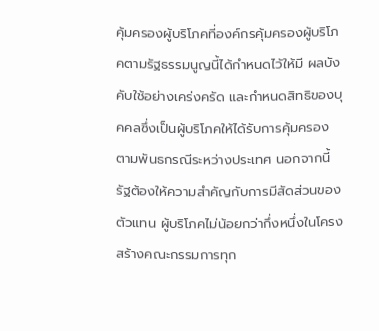คุ้มครองผู้บริโภคที่องค์กรคุ้มครองผู้บริโภคตามรัฐธรรมนูญนี้ได้กำหนดไว้ให้มี ผลบังคับใช้อย่างเคร่งครัด และกำหนดสิทธิของบุคคลซึ่งเป็นผู้บริโภคให้ได้รับการคุ้มครอง ตามพันธกรณีระหว่างประเทศ นอกจากนี้รัฐต้องให้ความสำคัญกับการมีสัดส่วนของตัวแทน ผู้บริโภคไม่น้อยกว่ากึ่งหนึ่งในโครงสร้างคณะกรรมการทุก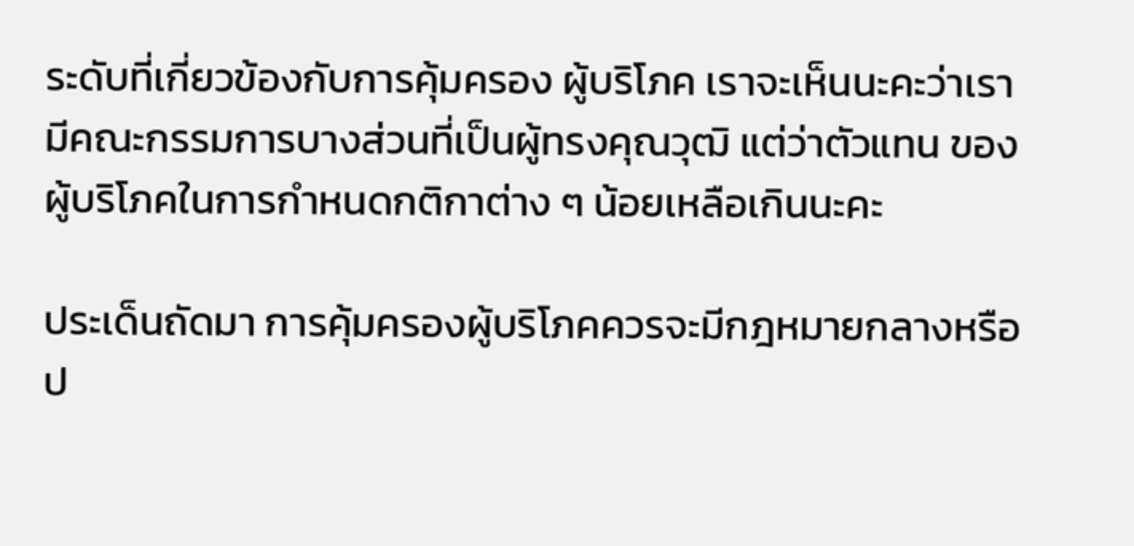ระดับที่เกี่ยวข้องกับการคุ้มครอง ผู้บริโภค เราจะเห็นนะคะว่าเรามีคณะกรรมการบางส่วนที่เป็นผู้ทรงคุณวุฒิ แต่ว่าตัวแทน ของผู้บริโภคในการกำหนดกติกาต่าง ๆ น้อยเหลือเกินนะคะ

ประเด็นถัดมา การคุ้มครองผู้บริโภคควรจะมีกฎหมายกลางหรือป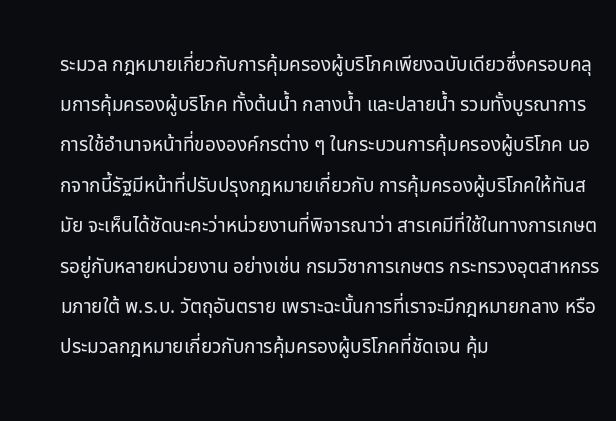ระมวล กฎหมายเกี่ยวกับการคุ้มครองผู้บริโภคเพียงฉบับเดียวซึ่งครอบคลุมการคุ้มครองผู้บริโภค ทั้งต้นน้ำ กลางน้ำ และปลายน้ำ รวมทั้งบูรณาการการใช้อำนาจหน้าที่ขององค์กรต่าง ๆ ในกระบวนการคุ้มครองผู้บริโภค นอกจากนี้รัฐมีหน้าที่ปรับปรุงกฎหมายเกี่ยวกับ การคุ้มครองผู้บริโภคให้ทันสมัย จะเห็นได้ชัดนะคะว่าหน่วยงานที่พิจารณาว่า สารเคมีที่ใช้ในทางการเกษตรอยู่กับหลายหน่วยงาน อย่างเช่น กรมวิชาการเกษตร กระทรวงอุตสาหกรรมภายใต้ พ.ร.บ. วัตถุอันตราย เพราะฉะนั้นการที่เราจะมีกฎหมายกลาง หรือประมวลกฎหมายเกี่ยวกับการคุ้มครองผู้บริโภคที่ชัดเจน คุ้ม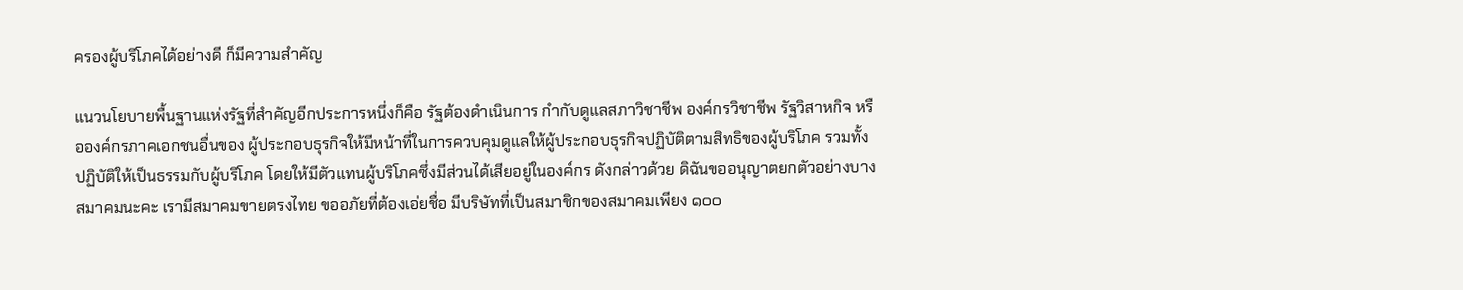ครองผู้บริโภคได้อย่างดี ก็มีความสำคัญ

แนวนโยบายพื้นฐานแห่งรัฐที่สำคัญอีกประการหนึ่งก็คือ รัฐต้องดำเนินการ กำกับดูแลสภาวิชาชีพ องค์กรวิชาชีพ รัฐวิสาหกิจ หรือองค์กรภาคเอกชนอื่นของ ผู้ประกอบธุรกิจให้มีหน้าที่ในการควบคุมดูแลให้ผู้ประกอบธุรกิจปฏิบัติตามสิทธิของผู้บริโภค รวมทั้งปฏิบัติให้เป็นธรรมกับผู้บริโภค โดยให้มีตัวแทนผู้บริโภคซึ่งมีส่วนได้เสียอยู่ในองค์กร ดังกล่าวด้วย ดิฉันขออนุญาตยกตัวอย่างบางสมาคมนะคะ เรามีสมาคมขายตรงไทย ขออภัยที่ต้องเอ่ยชื่อ มีบริษัทที่เป็นสมาชิกของสมาคมเพียง ๑๐๐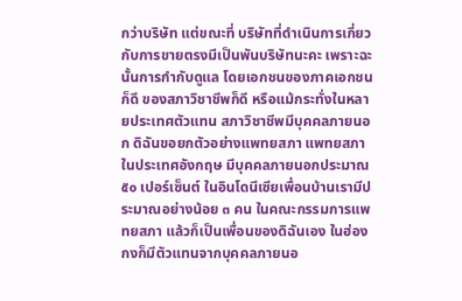กว่าบริษัท แต่ขณะที่ บริษัทที่ดำเนินการเกี่ยวกับการขายตรงมีเป็นพันบริษัทนะคะ เพราะฉะนั้นการกำกับดูแล โดยเอกชนของภาคเอกชนก็ดี ของสภาวิชาชีพก็ดี หรือแม้กระทั่งในหลายประเทศตัวแทน สภาวิชาชีพมีบุคคลภายนอก ดิฉันขอยกตัวอย่างแพทยสภา แพทยสภาในประเทศอังกฤษ มีบุคคลภายนอกประมาณ ๕๐ เปอร์เซ็นต์ ในอินโดนีเซียเพื่อนบ้านเรามีประมาณอย่างน้อย ๓ คน ในคณะกรรมการแพทยสภา แล้วก็เป็นเพื่อนของดิฉันเอง ในฮ่องกงก็มีตัวแทนจากบุคคลภายนอ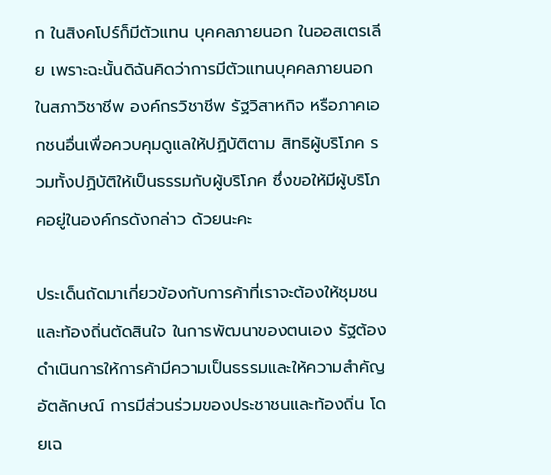ก ในสิงคโปร์ก็มีตัวแทน บุคคลภายนอก ในออสเตรเลีย เพราะฉะนั้นดิฉันคิดว่าการมีตัวแทนบุคคลภายนอก ในสภาวิชาชีพ องค์กรวิชาชีพ รัฐวิสาหกิจ หรือภาคเอกชนอื่นเพื่อควบคุมดูแลให้ปฏิบัติตาม สิทธิผู้บริโภค รวมทั้งปฏิบัติให้เป็นธรรมกับผู้บริโภค ซึ่งขอให้มีผู้บริโภคอยู่ในองค์กรดังกล่าว ด้วยนะคะ

ประเด็นถัดมาเกี่ยวข้องกับการค้าที่เราจะต้องให้ชุมชนและท้องถิ่นตัดสินใจ ในการพัฒนาของตนเอง รัฐต้องดำเนินการให้การค้ามีความเป็นธรรมและให้ความสำคัญ อัตลักษณ์ การมีส่วนร่วมของประชาชนและท้องถิ่น โดยเฉ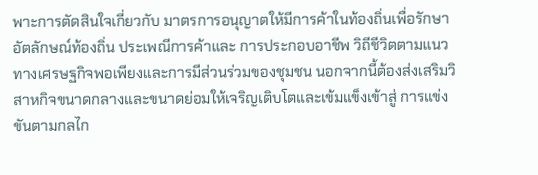พาะการตัดสินใจเกี่ยวกับ มาตรการอนุญาตให้มีการค้าในท้องถิ่นเพื่อรักษาอัตลักษณ์ท้องถิ่น ประเพณีการค้าและ การประกอบอาชีพ วิถีชีวิตตามแนวทางเศรษฐกิจพอเพียงและการมีส่วนร่วมของชุมชน นอกจากนี้ต้องส่งเสริมวิสาหกิจขนาดกลางและขนาดย่อมให้เจริญเติบโตและเข้มแข็งเข้าสู่ การแข่งขันตามกลไก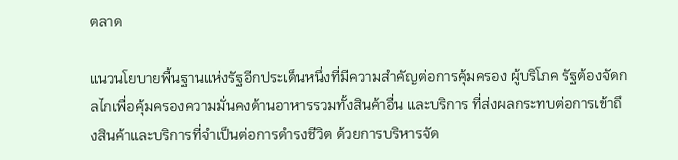ตลาด

แนวนโยบายพื้นฐานแห่งรัฐอีกประเด็นหนึ่งที่มีความสำคัญต่อการคุ้มครอง ผู้บริโภค รัฐต้องจัดกลไกเพื่อคุ้มครองความมั่นคงด้านอาหารรวมทั้งสินค้าอื่น และบริการ ที่ส่งผลกระทบต่อการเข้าถึงสินค้าและบริการที่จำเป็นต่อการดำรงชีวิต ด้วยการบริหารจัด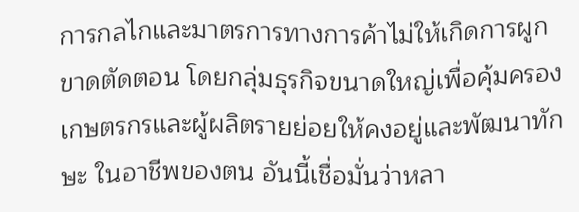การกลไกและมาตรการทางการค้าไม่ให้เกิดการผูกขาดตัดตอน โดยกลุ่มธุรกิจขนาดใหญ่เพื่อคุ้มครองเกษตรกรและผู้ผลิตรายย่อยให้คงอยู่และพัฒนาทักษะ ในอาชีพของตน อันนี้เชื่อมั่นว่าหลา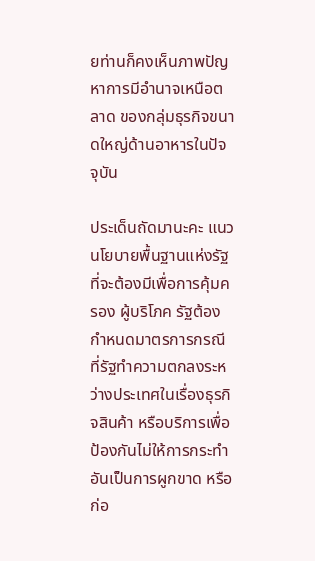ยท่านก็คงเห็นภาพปัญหาการมีอำนาจเหนือตลาด ของกลุ่มธุรกิจขนาดใหญ่ด้านอาหารในปัจจุบัน

ประเด็นถัดมานะคะ แนวนโยบายพื้นฐานแห่งรัฐที่จะต้องมีเพื่อการคุ้มครอง ผู้บริโภค รัฐต้องกำหนดมาตรการกรณีที่รัฐทำความตกลงระหว่างประเทศในเรื่องธุรกิจสินค้า หรือบริการเพื่อป้องกันไม่ให้การกระทำอันเป็นการผูกขาด หรือก่อ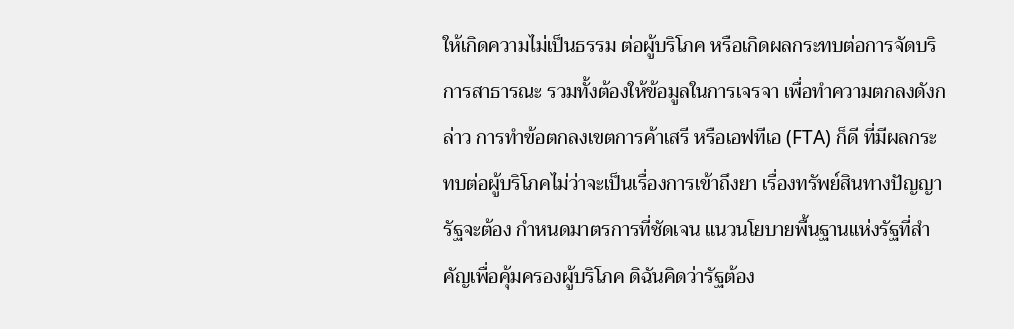ให้เกิดความไม่เป็นธรรม ต่อผู้บริโภค หรือเกิดผลกระทบต่อการจัดบริการสาธารณะ รวมทั้งต้องให้ข้อมูลในการเจรจา เพื่อทำความตกลงดังกล่าว การทำข้อตกลงเขตการค้าเสรี หรือเอฟทีเอ (FTA) ก็ดี ที่มีผลกระทบต่อผู้บริโภคไม่ว่าจะเป็นเรื่องการเข้าถึงยา เรื่องทรัพย์สินทางปัญญา รัฐจะต้อง กำหนดมาตรการที่ชัดเจน แนวนโยบายพื้นฐานแห่งรัฐที่สำคัญเพื่อคุ้มครองผู้บริโภค ดิฉันคิดว่ารัฐต้อง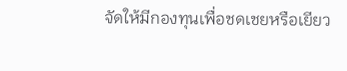จัดให้มีกองทุนเพื่อชดเชยหรือเยียว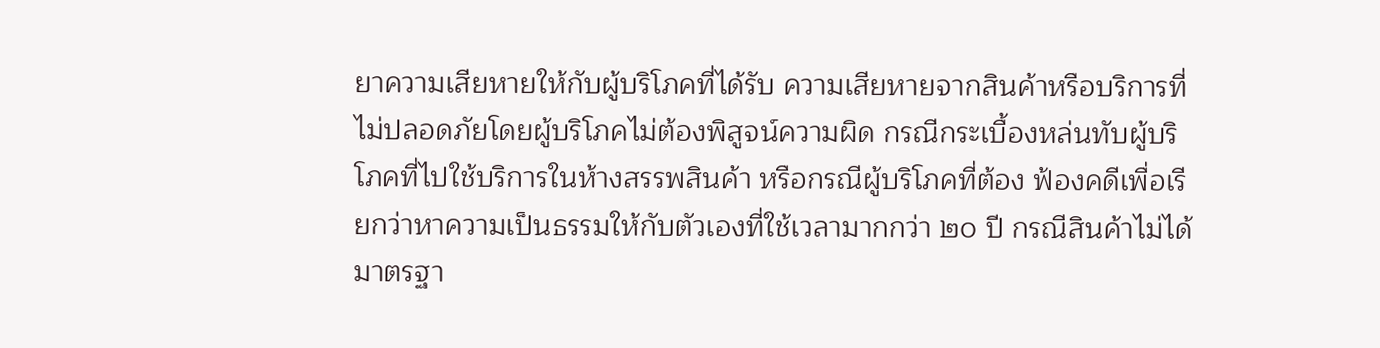ยาความเสียหายให้กับผู้บริโภคที่ได้รับ ความเสียหายจากสินค้าหรือบริการที่ไม่ปลอดภัยโดยผู้บริโภคไม่ต้องพิสูจน์ความผิด กรณีกระเบื้องหล่นทับผู้บริโภคที่ไปใช้บริการในห้างสรรพสินค้า หรือกรณีผู้บริโภคที่ต้อง ฟ้องคดีเพื่อเรียกว่าหาความเป็นธรรมให้กับตัวเองที่ใช้เวลามากกว่า ๒๐ ปี กรณีสินค้าไม่ได้ มาตรฐา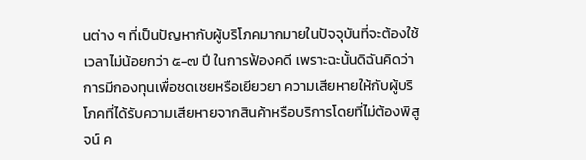นต่าง ๆ ที่เป็นปัญหากับผู้บริโภคมากมายในปัจจุบันที่จะต้องใช้เวลาไม่น้อยกว่า ๕-๗ ปี ในการฟ้องคดี เพราะฉะนั้นดิฉันคิดว่าการมีกองทุนเพื่อชดเชยหรือเยียวยา ความเสียหายให้กับผู้บริโภคที่ได้รับความเสียหายจากสินค้าหรือบริการโดยที่ไม่ต้องพิสูจน์ ค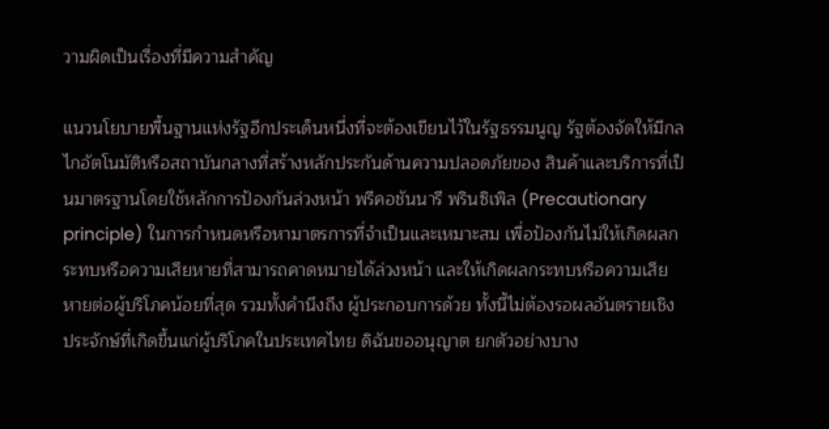วามผิดเป็นเรื่องที่มีความสำคัญ

แนวนโยบายพื้นฐานแห่งรัฐอีกประเด็นหนึ่งที่จะต้องเขียนไว้ในรัฐธรรมนูญ รัฐต้องจัดให้มีกลไกอัตโนมัติหรือสถาบันกลางที่สร้างหลักประกันด้านความปลอดภัยของ สินค้าและบริการที่เป็นมาตรฐานโดยใช้หลักการป้องกันล่วงหน้า พรีคอชันนารี พรินซิเพิล (Precautionary principle) ในการกำหนดหรือหามาตรการที่จำเป็นและเหมาะสม เพื่อป้องกันไม่ให้เกิดผลกระทบหรือความเสียหายที่สามารถคาดหมายได้ล่วงหน้า และให้เกิดผลกระทบหรือความเสียหายต่อผู้บริโภคน้อยที่สุด รวมทั้งคำนึงถึง ผู้ประกอบการด้วย ทั้งนี้ไม่ต้องรอผลอันตรายเชิงประจักษ์ที่เกิดขึ้นแก่ผู้บริโภคในประเทศไทย ดิฉันขออนุญาต ยกตัวอย่างบาง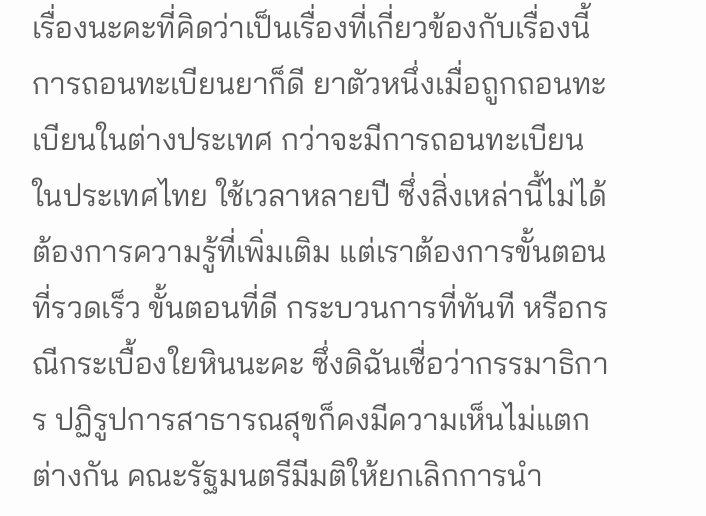เรื่องนะคะที่คิดว่าเป็นเรื่องที่เกี่ยวข้องกับเรื่องนี้ การถอนทะเบียนยาก็ดี ยาตัวหนึ่งเมื่อถูกถอนทะเบียนในต่างประเทศ กว่าจะมีการถอนทะเบียนในประเทศไทย ใช้เวลาหลายปี ซึ่งสิ่งเหล่านี้ไม่ได้ต้องการความรู้ที่เพิ่มเติม แต่เราต้องการขั้นตอนที่รวดเร็ว ขั้นตอนที่ดี กระบวนการที่ทันที หรือกรณีกระเบื้องใยหินนะคะ ซึ่งดิฉันเชื่อว่ากรรมาธิการ ปฏิรูปการสาธารณสุขก็คงมีความเห็นไม่แตกต่างกัน คณะรัฐมนตรีมีมติให้ยกเลิกการนำ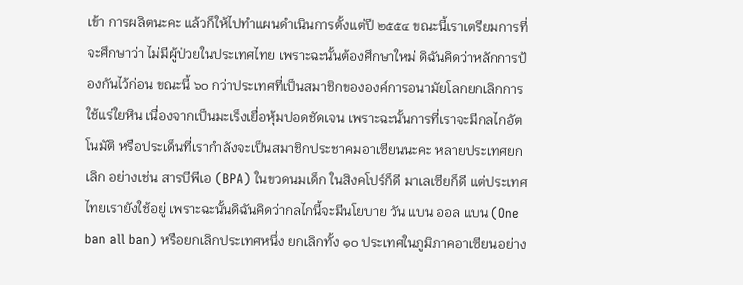เข้า การผลิตนะคะ แล้วก็ให้ไปทำแผนดำเนินการตั้งแต่ปี ๒๕๕๔ ขณะนี้เราเตรียมการที่จะศึกษาว่า ไม่มีผู้ป่วยในประเทศไทย เพราะฉะนั้นต้องศึกษาใหม่ ดิฉันคิดว่าหลักการป้องกันไว้ก่อน ขณะนี้ ๖๐ กว่าประเทศที่เป็นสมาชิกขององค์การอนามัยโลกยกเลิกการใช้แร่ใยหิน เนื่องจากเป็นมะเร็งเยื่อหุ้มปอดชัดเจน เพราะฉะนั้นการที่เราจะมีกลไกอัตโนมัติ หรือประเด็นที่เรากำลังจะเป็นสมาชิกประชาคมอาเซียนนะคะ หลายประเทศยกเลิก อย่างเช่น สารบีพีเอ (BPA) ในขวดนมเด็ก ในสิงคโปร์ก็ดี มาเลเซียก็ดี แต่ประเทศไทยเรายังใช้อยู่ เพราะฉะนั้นดิฉันคิดว่ากลไกนี้จะมีนโยบาย วัน แบน ออล แบน (One ban all ban) หรือยกเลิกประเทศหนึ่ง ยกเลิกทั้ง ๑๐ ประเทศในภูมิภาคอาเซียนอย่าง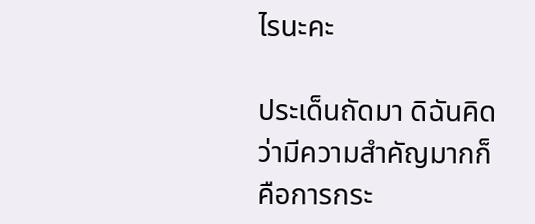ไรนะคะ

ประเด็นถัดมา ดิฉันคิดว่ามีความสำคัญมากก็คือการกระ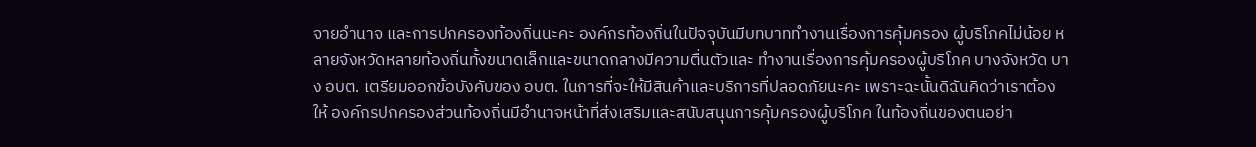จายอำนาจ และการปกครองท้องถิ่นนะคะ องค์กรท้องถิ่นในปัจจุบันมีบทบาททำงานเรื่องการคุ้มครอง ผู้บริโภคไม่น้อย หลายจังหวัดหลายท้องถิ่นทั้งขนาดเล็กและขนาดกลางมีความตื่นตัวและ ทำงานเรื่องการคุ้มครองผู้บริโภค บางจังหวัด บาง อบต. เตรียมออกข้อบังคับของ อบต. ในการที่จะให้มีสินค้าและบริการที่ปลอดภัยนะคะ เพราะฉะนั้นดิฉันคิดว่าเราต้องให้ องค์กรปกครองส่วนท้องถิ่นมีอำนาจหน้าที่ส่งเสริมและสนับสนุนการคุ้มครองผู้บริโภค ในท้องถิ่นของตนอย่า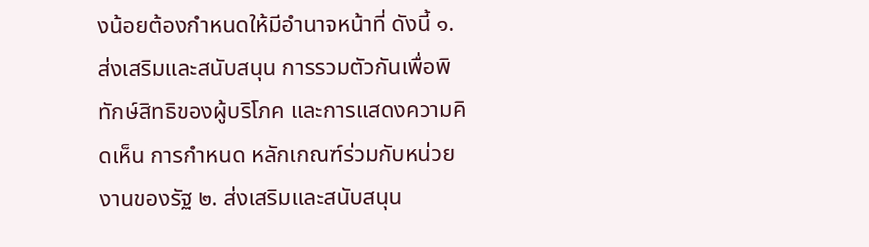งน้อยต้องกำหนดให้มีอำนาจหน้าที่ ดังนี้ ๑. ส่งเสริมและสนับสนุน การรวมตัวกันเพื่อพิทักษ์สิทธิของผู้บริโภค และการแสดงความคิดเห็น การกำหนด หลักเกณฑ์ร่วมกับหน่วยงานของรัฐ ๒. ส่งเสริมและสนับสนุน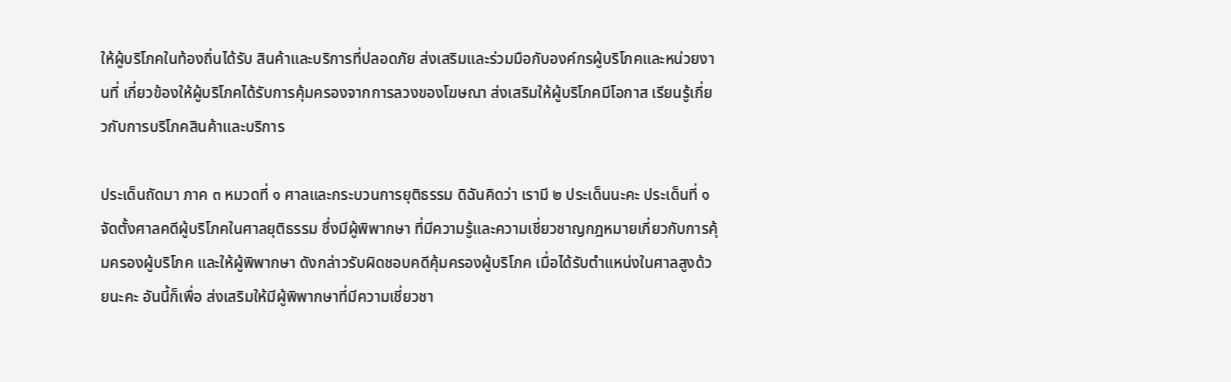ให้ผู้บริโภคในท้องถิ่นได้รับ สินค้าและบริการที่ปลอดภัย ส่งเสริมและร่วมมือกับองค์กรผู้บริโภคและหน่วยงานที่ เกี่ยวข้องให้ผู้บริโภคได้รับการคุ้มครองจากการลวงของโฆษณา ส่งเสริมให้ผู้บริโภคมีโอกาส เรียนรู้เกี่ยวกับการบริโภคสินค้าและบริการ

ประเด็นถัดมา ภาค ๓ หมวดที่ ๑ ศาลและกระบวนการยุติธรรม ดิฉันคิดว่า เรามี ๒ ประเด็นนะคะ ประเด็นที่ ๑ จัดตั้งศาลคดีผู้บริโภคในศาลยุติธรรม ซึ่งมีผู้พิพากษา ที่มีความรู้และความเชี่ยวชาญกฎหมายเกี่ยวกับการคุ้มครองผู้บริโภค และให้ผู้พิพากษา ดังกล่าวรับผิดชอบคดีคุ้มครองผู้บริโภค เมื่อได้รับตำแหน่งในศาลสูงด้วยนะคะ อันนี้ก็เพื่อ ส่งเสริมให้มีผู้พิพากษาที่มีความเชี่ยวชา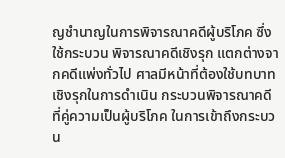ญชำนาญในการพิจารณาคดีผู้บริโภค ซึ่งใช้กระบวน พิจารณาคดีเชิงรุก แตกต่างจากคดีแพ่งทั่วไป ศาลมีหน้าที่ต้องใช้บทบาทเชิงรุกในการดำเนิน กระบวนพิจารณาคดีที่คู่ความเป็นผู้บริโภค ในการเข้าถึงกระบวน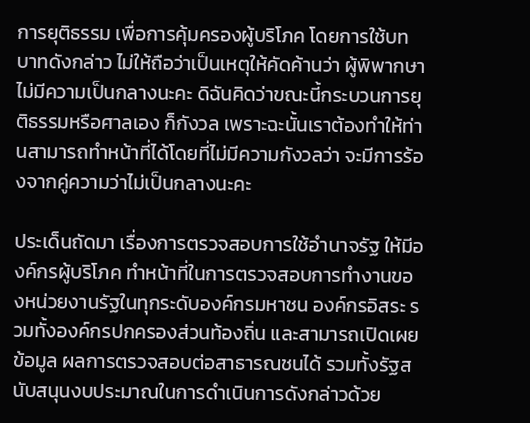การยุติธรรม เพื่อการคุ้มครองผู้บริโภค โดยการใช้บทบาทดังกล่าว ไม่ให้ถือว่าเป็นเหตุให้คัดค้านว่า ผู้พิพากษาไม่มีความเป็นกลางนะคะ ดิฉันคิดว่าขณะนี้กระบวนการยุติธรรมหรือศาลเอง ก็กังวล เพราะฉะนั้นเราต้องทำให้ท่านสามารถทำหน้าที่ได้โดยที่ไม่มีความกังวลว่า จะมีการร้องจากคู่ความว่าไม่เป็นกลางนะคะ

ประเด็นถัดมา เรื่องการตรวจสอบการใช้อำนาจรัฐ ให้มีองค์กรผู้บริโภค ทำหน้าที่ในการตรวจสอบการทำงานของหน่วยงานรัฐในทุกระดับองค์กรมหาชน องค์กรอิสระ รวมทั้งองค์กรปกครองส่วนท้องถิ่น และสามารถเปิดเผยข้อมูล ผลการตรวจสอบต่อสาธารณชนได้ รวมทั้งรัฐสนับสนุนงบประมาณในการดำเนินการดังกล่าวด้วย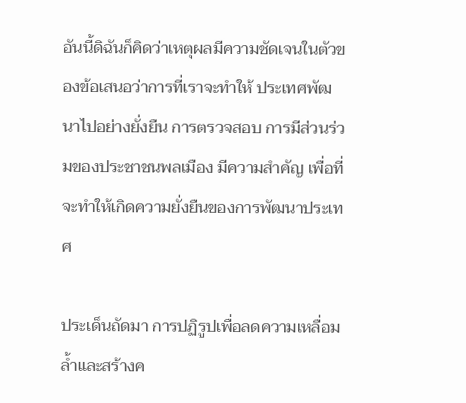อันนี้ดิฉันก็คิดว่าเหตุผลมีความชัดเจนในตัวของข้อเสนอว่าการที่เราจะทำให้ ประเทศพัฒนาไปอย่างยั่งยืน การตรวจสอบ การมีส่วนร่วมของประชาชนพลเมือง มีความสำคัญ เพื่อที่จะทำให้เกิดความยั่งยืนของการพัฒนาประเทศ

ประเด็นถัดมา การปฏิรูปเพื่อลดความเหลื่อมล้ำและสร้างค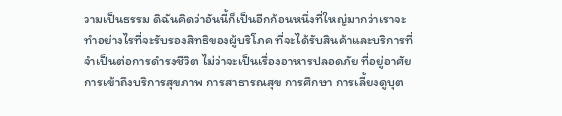วามเป็นธรรม ดิฉันคิดว่าอันนี้ก็เป็นอีกก้อนหนึ่งที่ใหญ่มากว่าเราจะทำอย่างไรที่จะรับรองสิทธิของผู้บริโภค ที่จะได้รับสินค้าและบริการที่จำเป็นต่อการดำรงชีวิต ไม่ว่าจะเป็นเรื่องอาหารปลอดภัย ที่อยู่อาศัย การเข้าถึงบริการสุขภาพ การสาธารณสุข การศึกษา การเลี้ยงดูบุต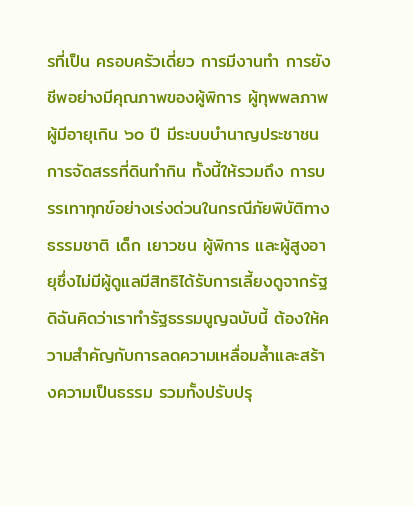รที่เป็น ครอบครัวเดี่ยว การมีงานทำ การยังชีพอย่างมีคุณภาพของผู้พิการ ผู้ทุพพลภาพ ผู้มีอายุเกิน ๖๐ ปี มีระบบบำนาญประชาชน การจัดสรรที่ดินทำกิน ทั้งนี้ให้รวมถึง การบรรเทาทุกข์อย่างเร่งด่วนในกรณีภัยพิบัติทางธรรมชาติ เด็ก เยาวชน ผู้พิการ และผู้สูงอายุซึ่งไม่มีผู้ดูแลมีสิทธิได้รับการเลี้ยงดูจากรัฐ ดิฉันคิดว่าเราทำรัฐธรรมนูญฉบับนี้ ต้องให้ความสำคัญกับการลดความเหลื่อมล้ำและสร้างความเป็นธรรม รวมทั้งปรับปรุ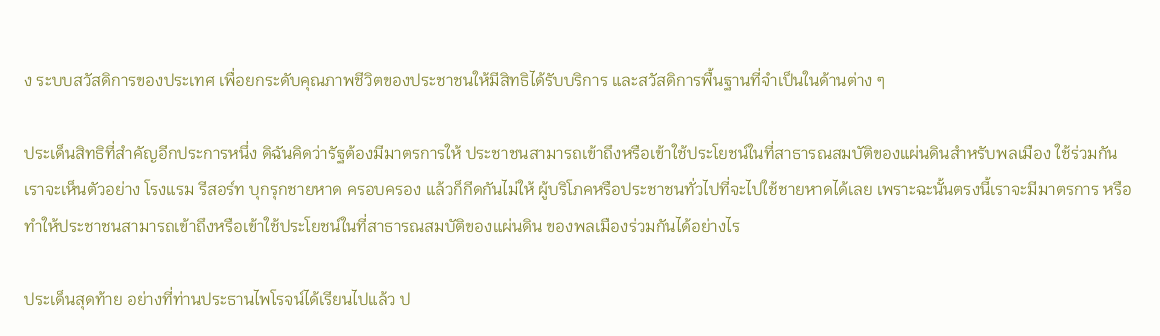ง ระบบสวัสดิการของประเทศ เพื่อยกระดับคุณภาพชีวิตของประชาชนให้มีสิทธิได้รับบริการ และสวัสดิการพื้นฐานที่จำเป็นในด้านต่าง ๆ

ประเด็นสิทธิที่สำคัญอีกประการหนึ่ง ดิฉันคิดว่ารัฐต้องมีมาตรการให้ ประชาชนสามารถเข้าถึงหรือเข้าใช้ประโยชน์ในที่สาธารณสมบัติของแผ่นดินสำหรับพลเมือง ใช้ร่วมกัน เราจะเห็นตัวอย่าง โรงแรม รีสอร์ท บุกรุกชายหาด ครอบครอง แล้วก็กีดกันไม่ให้ ผู้บริโภคหรือประชาชนทั่วไปที่จะไปใช้ชายหาดได้เลย เพราะฉะนั้นตรงนี้เราจะมีมาตรการ หรือทำให้ประชาชนสามารถเข้าถึงหรือเข้าใช้ประโยชน์ในที่สาธารณสมบัติของแผ่นดิน ของพลเมืองร่วมกันได้อย่างไร

ประเด็นสุดท้าย อย่างที่ท่านประธานไพโรจน์ได้เรียนไปแล้ว ป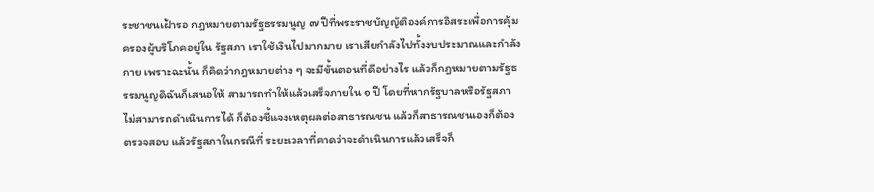ระชาชนเฝ้ารอ กฎหมายตามรัฐธรรมนูญ ๗ ปีที่พระราชบัญญัติองค์การอิสระเพื่อการคุ้มครองผู้บริโภคอยู่ใน รัฐสภา เราใช้เงินไปมากมาย เราเสียกำลังไปทั้งงบประมาณและกำลังกาย เพราะฉะนั้น ก็คิดว่ากฎหมายต่าง ๆ จะมีขั้นตอนที่ดีอย่างไร แล้วก็กฎหมายตามรัฐธรรมนูญดิฉันก็เสนอให้ สามารถทำให้แล้วเสร็จภายใน ๑ ปี โดยที่หากรัฐบาลหรือรัฐสภาไม่สามารถดำเนินการได้ ก็ต้องชี้แจงเหตุผลต่อสาธารณชน แล้วก็สาธารณชนเองก็ต้องตรวจสอบ แล้วรัฐสภาในกรณีที่ ระยะเวลาที่คาดว่าจะดำเนินการแล้วเสร็จก็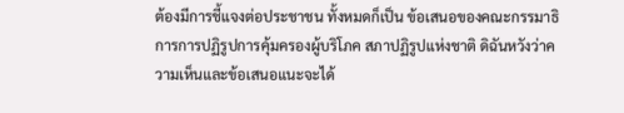ต้องมีการชี้แจงต่อประชาชน ทั้งหมดก็เป็น ข้อเสนอของคณะกรรมาธิการการปฏิรูปการคุ้มครองผู้บริโภค สภาปฏิรูปแห่งชาติ ดิฉันหวังว่าความเห็นและข้อเสนอแนะจะได้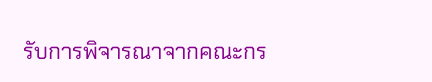รับการพิจารณาจากคณะกร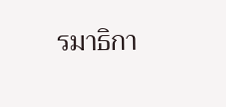รมาธิกา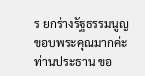ร ยกร่างรัฐธรรมนูญ ขอบพระคุณมากค่ะท่านประธาน ขอ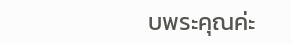บพระคุณค่ะ